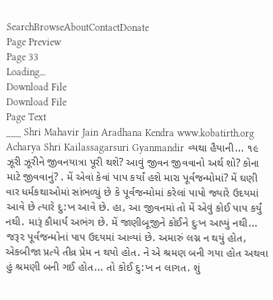SearchBrowseAboutContactDonate
Page Preview
Page 33
Loading...
Download File
Download File
Page Text
___ Shri Mahavir Jain Aradhana Kendra www.kobatirth.org Acharya Shri Kailassagarsuri Gyanmandir વ્યથા હૈયાની... ૧૯ ઝૂરી ઝૂરીને જીવનયાત્રા પૂરી થશે? આવું જીવન જીવવાનો અર્થ શો? કોના માટે જીવવાનું? . મેં એવાં કેવાં પાપ કર્યાં હશે મારા પૂર્વજન્મોમાં? મેં ઘણી વાર ધર્મકથાઓમાં સાંભળ્યું છે કે પૂર્વજન્મોમાં કરેલાં પાપો જ્યારે ઉદયમાં આવે છે ત્યારે દુ:ખ આવે છે. હા, આ જીવનમાં તો મેં એવું કોઈ પાપ કર્યું નથી. મારૂં કૌમાર્ય અભંગ છે. મેં જાણીબૂજીને કોઈને દુઃખ આપ્યું નથી... જરૂ૨ પૂર્વજન્મોનાં પાપ ઉદયમાં આવ્યાં છે. અમારું લગ્ન ન થયું હોત, એકબીજા પ્રત્યે તીવ્ર પ્રેમ ન થયો હોત. ને એ શ્રમણ બની ગયા હોત અથવા હું શ્રમણી બની ગઈ હોત... તો કોઈ દુ:ખ ન લાગત. શું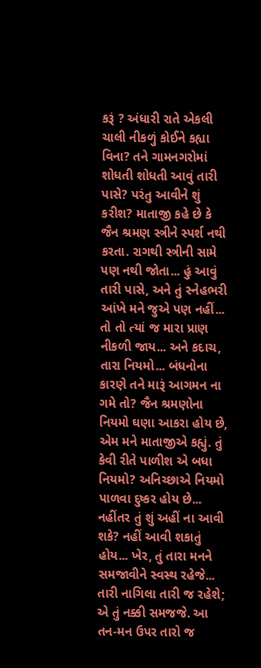કરૂં ? અંધારી રાતે એકલી ચાલી નીકળું કોઈને કહ્યા વિના? તને ગામનગરોમાં શોધતી શોધતી આવું તારી પાસે? પરંતુ આવીને શું કરીશ? માતાજી કહે છે કે જૈન શ્રમણ સ્ત્રીને સ્પર્શ નથી કરતા. રાગથી સ્ત્રીની સામે પણ નથી જોતા... હું આવું તારી પાસે, અને તું સ્નેહભરી આંખે મને જુએ પણ નહીં... તો તો ત્યાં જ મારા પ્રાણ નીકળી જાય... અને કદાચ, તારા નિયમો... બંધનોના કારણે તને મારૂં આગમન ના ગમે તો? જૈન શ્રમણોના નિયમો ઘણા આકરા હોય છે, એમ મને માતાજીએ કહ્યું. તું કેવી રીતે પાળીશ એ બધા નિયમો? અનિચ્છાએ નિયમો પાળવા દુષ્કર હોય છે... નહીંતર તું શું અહીં ના આવી શકે? નહીં આવી શકાતું હોય... ખેર, તું તારા મનને સમજાવીને સ્વસ્થ રહેજે... તારી નાગિલા તારી જ રહેશે; એ તું નક્કી સમજજે. આ તન-મન ઉપર તારો જ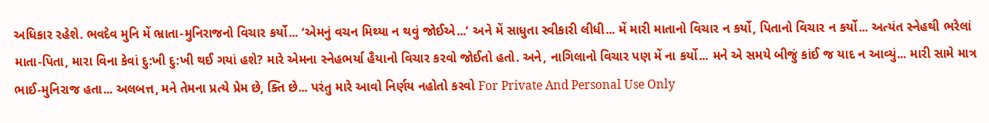અધિકાર રહેશે. ભવદેવ મુનિ મેં ભ્રાતા-મુનિરાજનો વિચાર કર્યો... ‘એમનું વચન મિથ્યા ન થવું જોઈએ...’ અને મેં સાધુતા સ્વીકારી લીધી... મેં મારી માતાનો વિચાર ન કર્યો, પિતાનો વિચાર ન કર્યો... અત્યંત સ્નેહથી ભરેલાં માતા-પિતા, મારા વિના કેવાં દુ:ખી દુ:ખી થઈ ગયાં હશે? મારે એમના સ્નેહભર્યા હૈયાનો વિચાર કરવો જોઈતો હતો. અને, નાગિલાનો વિચાર પણ મેં ના કર્યો... મને એ સમયે બીજું કાંઈ જ યાદ ન આવ્યું... મારી સામે માત્ર ભાઈ-મુનિરાજ હતા... અલબત્ત, મને તેમના પ્રત્યે પ્રેમ છે, ક્તિ છે... પરંતુ મારે આવો નિર્ણય નહોતો કરવો For Private And Personal Use Only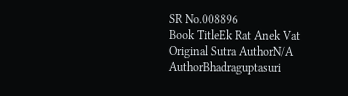SR No.008896
Book TitleEk Rat Anek Vat
Original Sutra AuthorN/A
AuthorBhadraguptasuri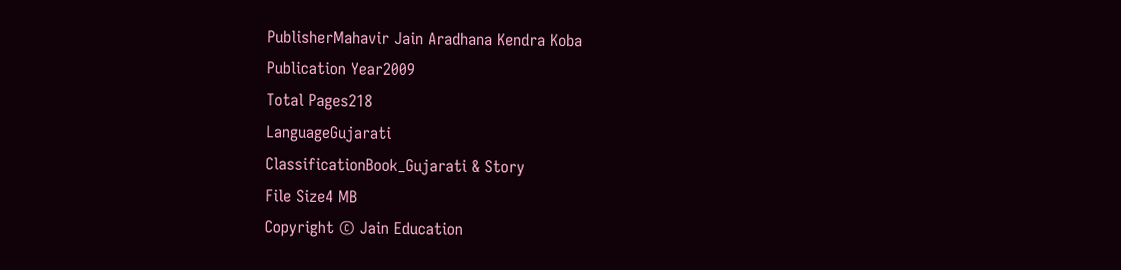PublisherMahavir Jain Aradhana Kendra Koba
Publication Year2009
Total Pages218
LanguageGujarati
ClassificationBook_Gujarati & Story
File Size4 MB
Copyright © Jain Education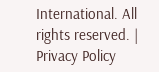International. All rights reserved. | Privacy Policy